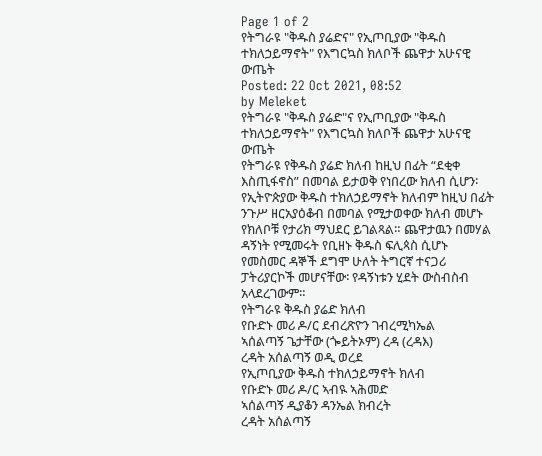Page 1 of 2
የትግራዩ "ቅዱስ ያሬድና" የኢጦቢያው "ቅዱስ ተክለኃይማኖት" የእግርኳስ ክለቦች ጨዋታ አሁናዊ ውጤት
Posted: 22 Oct 2021, 08:52
by Meleket
የትግራዩ "ቅዱስ ያሬድ"ና የኢጦቢያው "ቅዱስ ተክለኃይማኖት" የእግርኳስ ክለቦች ጨዋታ አሁናዊ ውጤት
የትግራዩ የቅዱስ ያሬድ ክለብ ከዚህ በፊት “ደቂቀ እስጢፋኖስ” በመባል ይታወቅ የነበረው ክለብ ሲሆን፡ የኢትዮጵያው ቅዱስ ተክለኃይማኖት ክለብም ከዚህ በፊት ንጉሥ ዘርአያዕቆብ በመባል የሚታወቀው ክለብ መሆኑ የክለቦቹ የታሪክ ማህደር ይገልጻል። ጨዋታዉን በመሃል ዳኝነት የሚመሩት የቢዘኑ ቅዱስ ፍሊጳስ ሲሆኑ የመስመር ዳኞች ደግሞ ሁለት ትግርኛ ተናጋሪ ፓትሪያርኮች መሆናቸው፡ የዳኝነቱን ሂደት ውስብስብ አላደረገውም።
የትግራዩ ቅዱስ ያሬድ ክለብ
የቡድኑ መሪ ዶ/ር ደብረጽዮን ገብረሚካኤል
ኣሰልጣኝ ጌታቸው (ጐይትኦም) ረዳ (ረዳእ)
ረዳት አሰልጣኝ ወዲ ወረደ
የኢጦቢያው ቅዱስ ተክለኃይማኖት ክለብ
የቡድኑ መሪ ዶ/ር ኣብዪ ኣሕመድ
ኣሰልጣኝ ዲያቆን ዳንኤል ክብረት
ረዳት አሰልጣኝ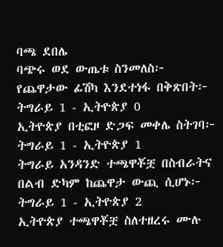ባጫ ደበሌ
ባጭሩ ወደ ውጤቱ ስንመለስ፦
የጨዋታው ፊሽካ እንደተነፋ በቅጽበት፦ ትግራይ 1 - ኢትዮጵያ 0
ኢትዮጵያ በቲፎዞ ድጋፍ መቀሌ ስትገባ፦ ትግራይ 1 - ኢትዮጵያ 1
ትግራይ አንዳንድ ተጫዋቾቿ በስብራትና በልብ ድካም ከጨዋታ ውጪ ሲሆኑ፦ ትግራይ 1 - ኢትዮጵያ 2
ኢትዮጵያ ተጫዋቾቿ ስለተዘረሩ ሙሉ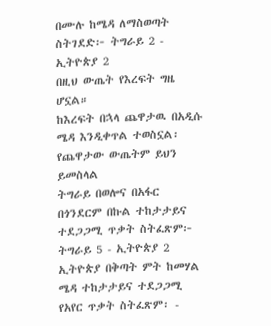በሙሉ ከሜዳ ለማስወጣት ስትገደድ፦ ትግራይ 2 - ኢትዮጵያ 2
በዚህ ውጤት የእረፍት ግዜ ሆኗል።
ከእረፍት በኋላ ጨዋታዉ በአዲሱ ሜዳ እንዲቀጥል ተወስኗል፡ የጨዋታው ውጤትም ይህን ይመስላል
ትግራይ በወሎና በአፋር በጎንደርም በኩል ተከታታይና ተደጋጋሚ ጥቃት ስትፈጽም፦ ትግራይ 5 - ኢትዮጵያ 2
ኢትዮጵያ በቅጣት ምት ከመሃል ሜዳ ተከታታይና ተደጋጋሚ የአየር ጥቃት ስትፈጽም፡ -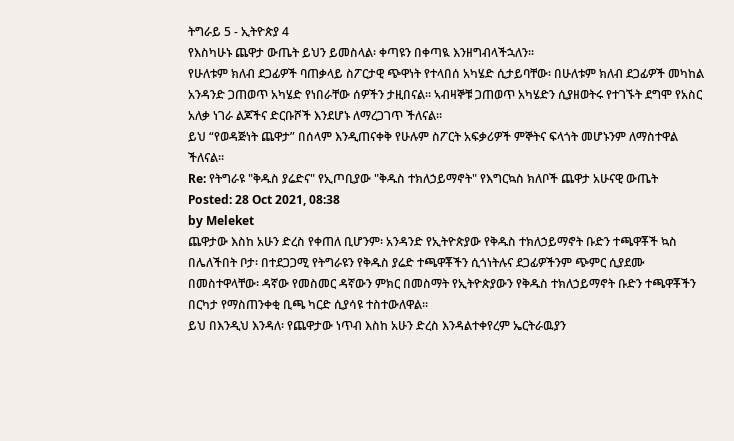ትግራይ 5 - ኢትዮጵያ 4
የእስካሁኑ ጨዋታ ውጤት ይህን ይመስላል፡ ቀጣዩን በቀጣዪ እንዘግብላችኋለን።
የሁለቱም ክለብ ደጋፊዎች ባጠቃላይ ስፖርታዊ ጭዋነት የተላበሰ አካሄድ ሲታይባቸው፡ በሁለቱም ክለብ ደጋፊዎች መካከል አንዳንድ ጋጠወጥ አካሄድ የነበራቸው ሰዎችን ታዚበናል። ኣብዛኞቹ ጋጠወጥ አካሄድን ሲያዘወትሩ የተገኙት ደግሞ የአስር አለቃ ነገራ ልጆችና ድርቡሾች እንደሆኑ ለማረጋገጥ ችለናል።
ይህ “የወዳጅነት ጨዋታ” በሰላም እንዲጠናቀቅ የሁሉም ስፖርት አፍቃሪዎች ምኞትና ፍላጎት መሆኑንም ለማስተዋል ችለናል።
Re: የትግራዩ "ቅዱስ ያሬድና" የኢጦቢያው "ቅዱስ ተክለኃይማኖት" የእግርኳስ ክለቦች ጨዋታ አሁናዊ ውጤት
Posted: 28 Oct 2021, 08:38
by Meleket
ጨዋታው እስከ አሁን ድረስ የቀጠለ ቢሆንም፡ አንዳንድ የኢትዮጵያው የቅዱስ ተክለኃይማኖት ቡድን ተጫዋቾች ኳስ በሌለችበት ቦታ፡ በተደጋጋሚ የትግራዩን የቅዱስ ያሬድ ተጫዋቾችን ሲጎነትሉና ደጋፊዎችንም ጭምር ሲያደሙ በመስተዋላቸው፡ ዳኛው የመስመር ዳኛውን ምክር በመስማት የኢትዮጵያውን የቅዱስ ተክለኃይማኖት ቡድን ተጫዋቾችን በርካታ የማስጠንቀቂ ቢጫ ካርድ ሲያሳዩ ተስተውለዋል።
ይህ በእንዲህ እንዳለ፡ የጨዋታው ነጥብ እስከ አሁን ድረስ እንዳልተቀየረም ኤርትራዉያን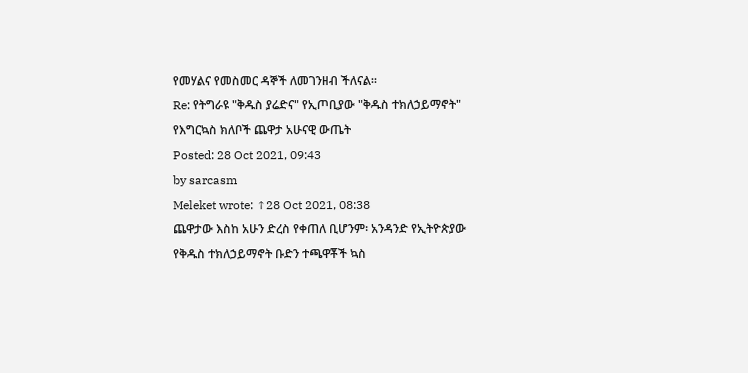የመሃልና የመስመር ዳኞች ለመገንዘብ ችለናል።
Re: የትግራዩ "ቅዱስ ያሬድና" የኢጦቢያው "ቅዱስ ተክለኃይማኖት" የእግርኳስ ክለቦች ጨዋታ አሁናዊ ውጤት
Posted: 28 Oct 2021, 09:43
by sarcasm
Meleket wrote: ↑28 Oct 2021, 08:38
ጨዋታው እስከ አሁን ድረስ የቀጠለ ቢሆንም፡ አንዳንድ የኢትዮጵያው የቅዱስ ተክለኃይማኖት ቡድን ተጫዋቾች ኳስ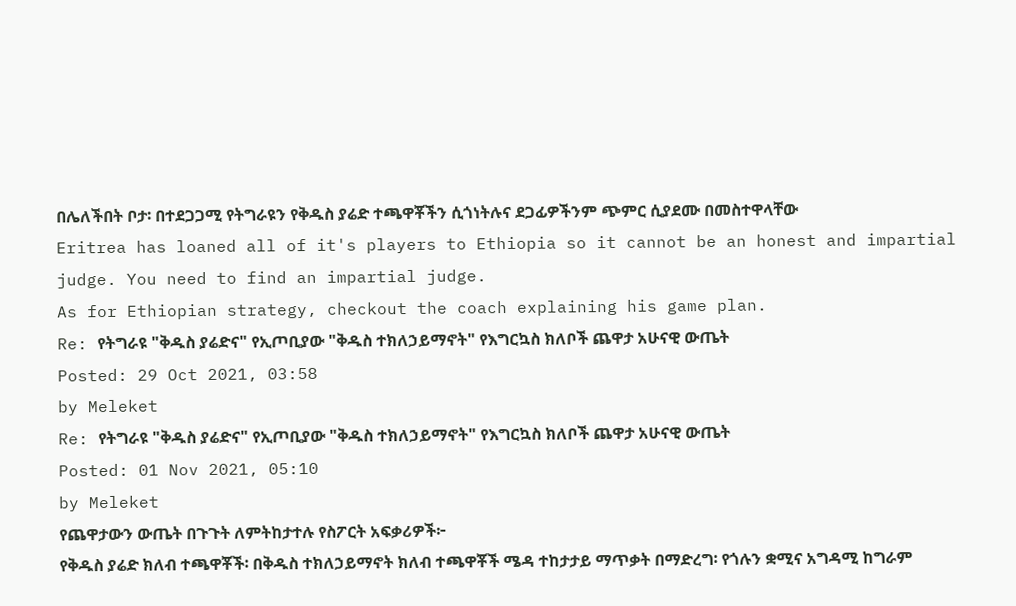በሌለችበት ቦታ፡ በተደጋጋሚ የትግራዩን የቅዱስ ያሬድ ተጫዋቾችን ሲጎነትሉና ደጋፊዎችንም ጭምር ሲያደሙ በመስተዋላቸው
Eritrea has loaned all of it's players to Ethiopia so it cannot be an honest and impartial judge. You need to find an impartial judge.
As for Ethiopian strategy, checkout the coach explaining his game plan.
Re: የትግራዩ "ቅዱስ ያሬድና" የኢጦቢያው "ቅዱስ ተክለኃይማኖት" የእግርኳስ ክለቦች ጨዋታ አሁናዊ ውጤት
Posted: 29 Oct 2021, 03:58
by Meleket
Re: የትግራዩ "ቅዱስ ያሬድና" የኢጦቢያው "ቅዱስ ተክለኃይማኖት" የእግርኳስ ክለቦች ጨዋታ አሁናዊ ውጤት
Posted: 01 Nov 2021, 05:10
by Meleket
የጨዋታውን ውጤት በጉጉት ለምትከታተሉ የስፖርት አፍቃሪዎች፦
የቅዱስ ያሬድ ክለብ ተጫዋቾች፡ በቅዱስ ተክለኃይማኖት ክለብ ተጫዋቾች ሜዳ ተከታታይ ማጥቃት በማድረግ፡ የጎሉን ቋሚና አግዳሚ ከግራም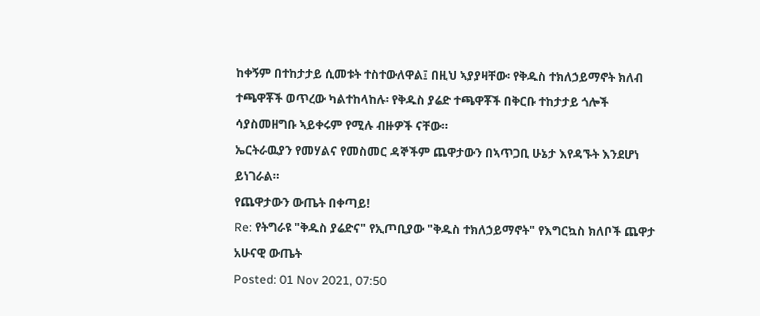ከቀኝም በተከታታይ ሲመቱት ተስተውለዋል፤ በዚህ ኣያያዛቸው፡ የቅዱስ ተክለኃይማኖት ክለብ ተጫዋቾች ወጥረው ካልተከላከሉ፡ የቅዱስ ያሬድ ተጫዋቾች በቅርቡ ተከታታይ ጎሎች ሳያስመዘግቡ ኣይቀሩም የሚሉ ብዙዎች ናቸው።
ኤርትራዉያን የመሃልና የመስመር ዳኞችም ጨዋታውን በኣጥጋቢ ሁኔታ እየዳኙት እንደሆነ ይነገራል።
የጨዋታውን ውጤት በቀጣይ!
Re: የትግራዩ "ቅዱስ ያሬድና" የኢጦቢያው "ቅዱስ ተክለኃይማኖት" የእግርኳስ ክለቦች ጨዋታ አሁናዊ ውጤት
Posted: 01 Nov 2021, 07:50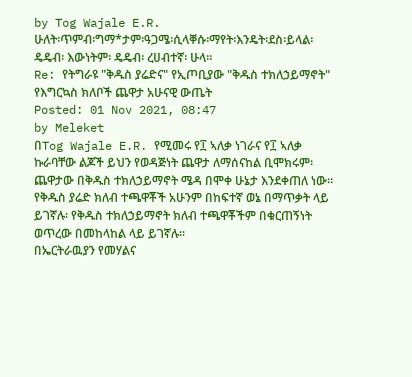by Tog Wajale E.R.
ሁለት፡ጥምብ፡ግማ*ታም፡ዓጋሜ፡ሲላቐሱ፡ማየት፡እንዴት፡ደስ፡ይላል፡
ዴዴብ፡ እውነትም፡ ዴዴብ፡ ረሀብተኛ፡ ሁላ።
Re: የትግራዩ "ቅዱስ ያሬድና" የኢጦቢያው "ቅዱስ ተክለኃይማኖት" የእግርኳስ ክለቦች ጨዋታ አሁናዊ ውጤት
Posted: 01 Nov 2021, 08:47
by Meleket
በTog Wajale E.R. የሚመሩ የ፲ ኣለቃ ነገራና የ፲ ኣለቃ ኩራባቸው ልጆች ይህን የወዳጅነት ጨዋታ ለማሰናከል ቢሞክሩም፡
ጨዋታው በቅዱስ ተክለኃይማኖት ሜዳ በሞቀ ሁኔታ እንደቀጠለ ነው። የቅዱስ ያሬድ ክለብ ተጫዋቾች አሁንም በከፍተኛ ወኔ በማጥቃት ላይ ይገኛሉ፡ የቅዱስ ተክለኃይማኖት ክለብ ተጫዋቾችም በቁርጠኝነት ወጥረው በመከላከል ላይ ይገኛሉ።
በኤርትራዉያን የመሃልና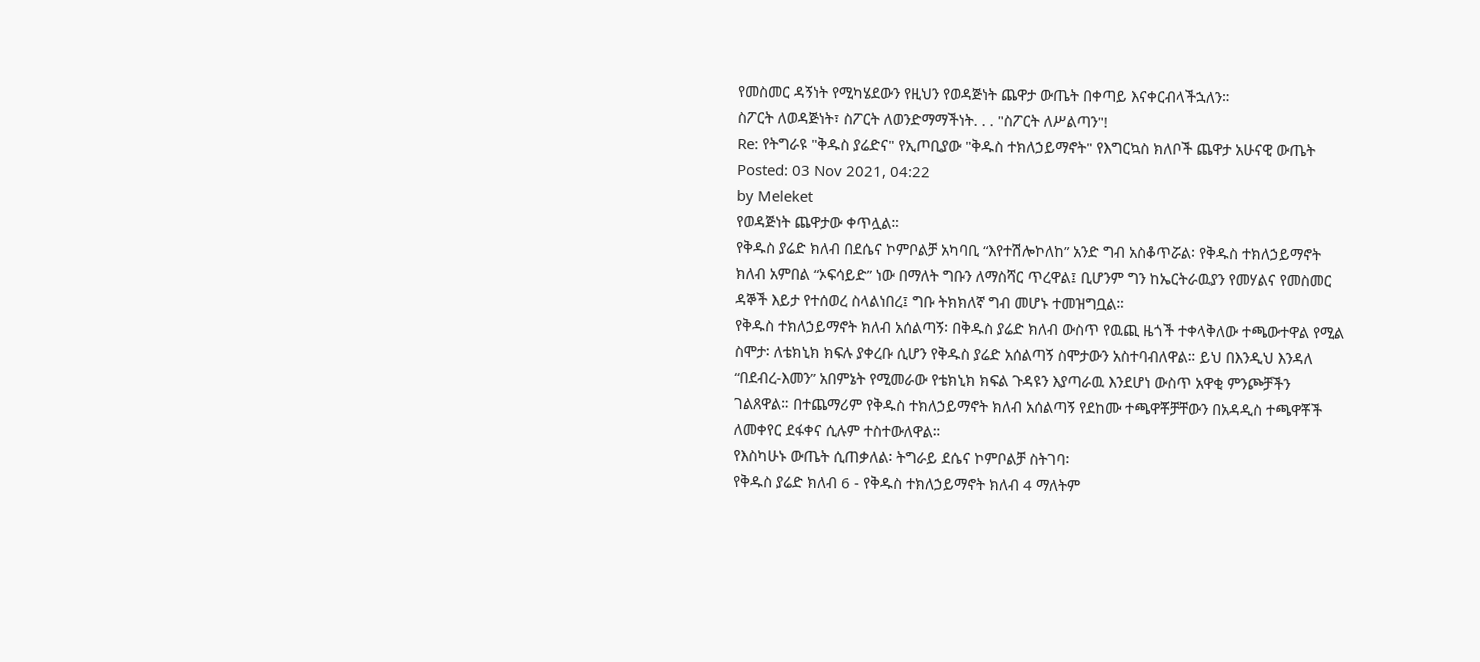የመስመር ዳኝነት የሚካሄደውን የዚህን የወዳጅነት ጨዋታ ውጤት በቀጣይ እናቀርብላችኋለን።
ስፖርት ለወዳጅነት፣ ስፖርት ለወንድማማችነት. . . "ስፖርት ለሥልጣን"!
Re: የትግራዩ "ቅዱስ ያሬድና" የኢጦቢያው "ቅዱስ ተክለኃይማኖት" የእግርኳስ ክለቦች ጨዋታ አሁናዊ ውጤት
Posted: 03 Nov 2021, 04:22
by Meleket
የወዳጅነት ጨዋታው ቀጥሏል።
የቅዱስ ያሬድ ክለብ በደሴና ኮምቦልቻ አካባቢ “እየተሽሎኮለከ” አንድ ግብ አስቆጥሯል፡ የቅዱስ ተክለኃይማኖት ክለብ አምበል “ኦፍሳይድ” ነው በማለት ግቡን ለማስሻር ጥረዋል፤ ቢሆንም ግን ከኤርትራዉያን የመሃልና የመስመር ዳኞች እይታ የተሰወረ ስላልነበረ፤ ግቡ ትክክለኛ ግብ መሆኑ ተመዝግቧል።
የቅዱስ ተክለኃይማኖት ክለብ አሰልጣኝ፡ በቅዱስ ያሬድ ክለብ ውስጥ የዉጪ ዜጎች ተቀላቅለው ተጫውተዋል የሚል ስሞታ፡ ለቴክኒክ ክፍሉ ያቀረቡ ሲሆን የቅዱስ ያሬድ አሰልጣኝ ስሞታውን አስተባብለዋል። ይህ በእንዲህ እንዳለ “በደብረ-እመን” አበምኔት የሚመራው የቴክኒክ ክፍል ጉዳዩን እያጣራዉ እንደሆነ ውስጥ አዋቂ ምንጮቻችን ገልጸዋል። በተጨማሪም የቅዱስ ተክለኃይማኖት ክለብ አሰልጣኝ የደከሙ ተጫዋቾቻቸውን በአዳዲስ ተጫዋቾች ለመቀየር ደፋቀና ሲሉም ተስተውለዋል።
የእስካሁኑ ውጤት ሲጠቃለል፡ ትግራይ ደሴና ኮምቦልቻ ስትገባ፡
የቅዱስ ያሬድ ክለብ 6 - የቅዱስ ተክለኃይማኖት ክለብ 4 ማለትም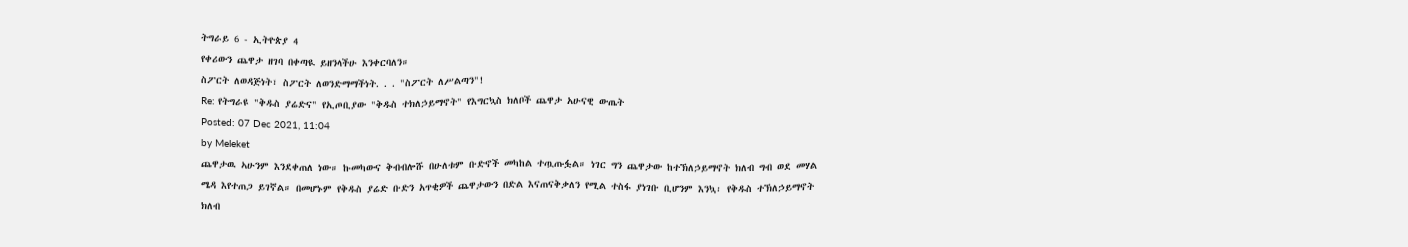ትግራይ 6 - ኢትዮጵያ 4
የቀሪውን ጨዋታ ዘገባ በቀጣዪ ይዘንላችሁ እንቀርባለን።
ስፖርት ለወዳጅነት፣ ስፖርት ለወንድማማችነት. . . "ስፖርት ለሥልጣን"!
Re: የትግራዩ "ቅዱስ ያሬድና" የኢጦቢያው "ቅዱስ ተክለኃይማኖት" የእግርኳስ ክለቦች ጨዋታ አሁናዊ ውጤት
Posted: 07 Dec 2021, 11:04
by Meleket
ጨዋታዉ ኣሁንም እንደቀጠለ ነው። ኩመካውና ቅብብሎሹ በሁለቱም ቡድኖች መካከል ተጧጡፏል። ነገር ግን ጨዋታው ከተኽለኃይማኖት ክለብ ግብ ወደ መሃል ሜዳ እየተጠጋ ይገኛል። በመሆኑም የቅዱስ ያሬድ ቡድን አጥቂዎች ጨዋታውን በድል እናጠናቅቃለን የሚል ተስፋ ያነገቡ ቢሆንም እንኳ፡ የቅዱስ ተኽለኃይማኖት ክለብ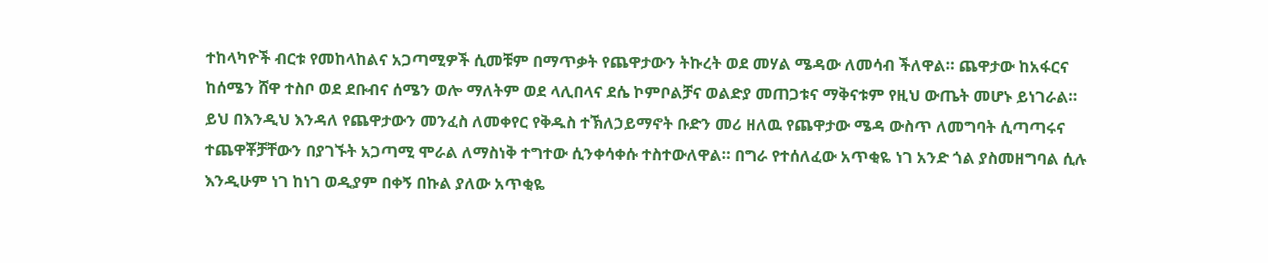ተከላካዮች ብርቱ የመከላከልና አጋጣሚዎች ሲመቹም በማጥቃት የጨዋታውን ትኩረት ወደ መሃል ሜዳው ለመሳብ ችለዋል። ጨዋታው ከአፋርና ከሰሜን ሸዋ ተስቦ ወደ ደቡብና ሰሜን ወሎ ማለትም ወደ ላሊበላና ደሴ ኮምቦልቻና ወልድያ መጠጋቱና ማቅናቱም የዚህ ውጤት መሆኑ ይነገራል።
ይህ በእንዲህ እንዳለ የጨዋታውን መንፈስ ለመቀየር የቅዱስ ተኽለኃይማኖት ቡድን መሪ ዘለዉ የጨዋታው ሜዳ ውስጥ ለመግባት ሲጣጣሩና ተጨዋቾቻቸውን በያገኙት አጋጣሚ ሞራል ለማስነቅ ተግተው ሲንቀሳቀሱ ተስተውለዋል። በግራ የተሰለፈው አጥቂዬ ነገ አንድ ጎል ያስመዘግባል ሲሉ እንዲሁም ነገ ከነገ ወዲያም በቀኝ በኩል ያለው አጥቂዬ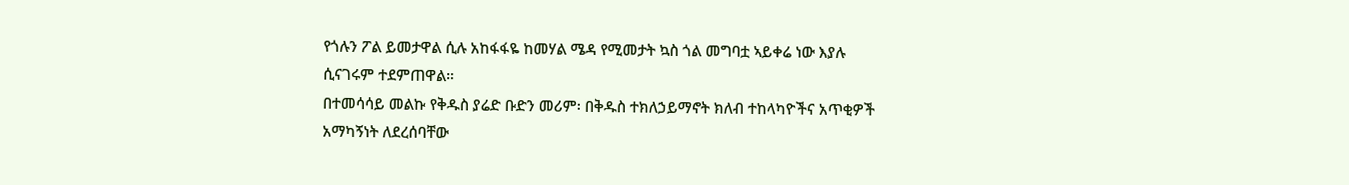የጎሉን ፖል ይመታዋል ሲሉ አከፋፋዬ ከመሃል ሜዳ የሚመታት ኳስ ጎል መግባቷ ኣይቀሬ ነው እያሉ ሲናገሩም ተደምጠዋል።
በተመሳሳይ መልኩ የቅዱስ ያሬድ ቡድን መሪም፡ በቅዱስ ተክለኃይማኖት ክለብ ተከላካዮችና አጥቂዎች አማካኝነት ለደረሰባቸው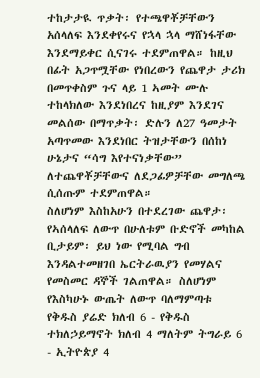ተከታታዪ ጥቃት፡ የተጫዋቾቻቸውን አሰላለፍ እንደቀየሩና የኋላ ኋላ ማሸነፋቸው እንደማይቀር ሲናገሩ ተደምጠዋል። ከዚህ በፊት አጋጥሟቸው የነበረውን የጨዋታ ታሪክ በመጥቀስም ጉና ላይ 1 ኣመት ሙሉ ተከላክለው እንደነበረና ከዚያም እንደገና መልሰው በማጥቃት፡ ድሉን ለ27 ዓመታት አጣጥመው እንደነበር ትዝታቸውን በሰከነ ሁኔታና “ሳግ እየተናነቃቸው” ለተጨዋቾቻቸውና ለደጋፊዎቻቸው መግለጫ ሲሰጡም ተደምጠዋል።
ስለሆነም እስከአሁን በተደረገው ጨዋታ፡ የኣሰላለፍ ለውጥ በሁለቱም ቡድኖች መካከል ቢታይም፡ ይህ ነው የሚባል ግብ እንዳልተመዘገበ ኤርትራዉያን የመሃልና የመስመር ዳኞች ገልጠዋል። ስለሆነም የእስካሁኑ ውጤት ለውጥ ባለማምጣቱ
የቅዱስ ያሬድ ክለብ 6 - የቅዱስ ተክለኃይማኖት ክለብ 4 ማለትም ትግራይ 6 - ኢትዮጵያ 4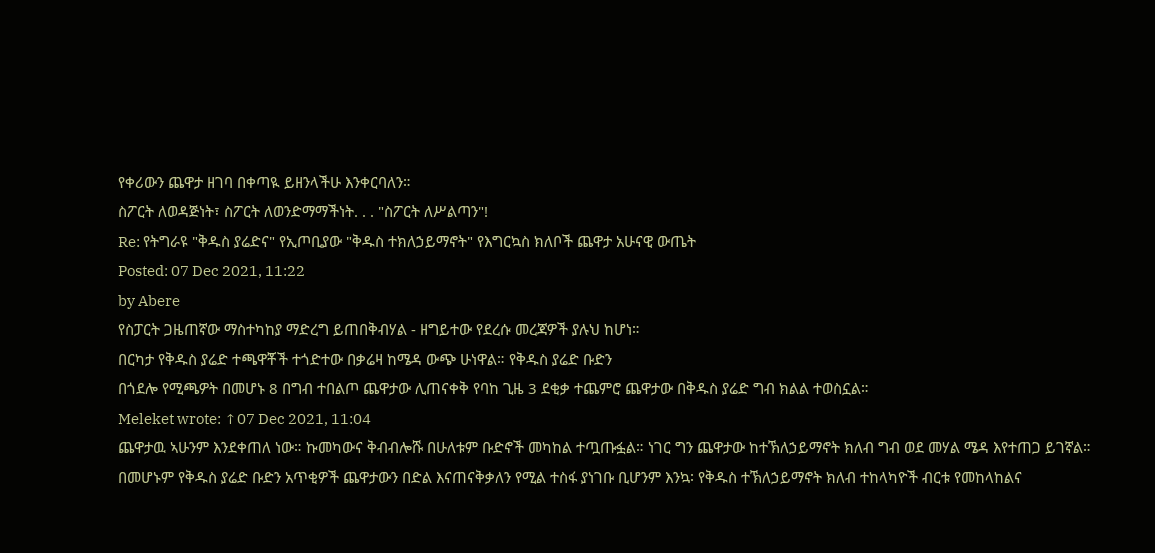የቀሪውን ጨዋታ ዘገባ በቀጣዪ ይዘንላችሁ እንቀርባለን።
ስፖርት ለወዳጅነት፣ ስፖርት ለወንድማማችነት. . . "ስፖርት ለሥልጣን"!
Re: የትግራዩ "ቅዱስ ያሬድና" የኢጦቢያው "ቅዱስ ተክለኃይማኖት" የእግርኳስ ክለቦች ጨዋታ አሁናዊ ውጤት
Posted: 07 Dec 2021, 11:22
by Abere
የስፓርት ጋዜጠኛው ማስተካከያ ማድረግ ይጠበቅብሃል - ዘግይተው የደረሱ መረጃዎች ያሉህ ከሆነ።
በርካታ የቅዱስ ያሬድ ተጫዋቾች ተጎድተው በቃሬዛ ከሜዳ ውጭ ሁነዋል። የቅዱስ ያሬድ ቡድን
በጎደሎ የሚጫዎት በመሆኑ 8 በግብ ተበልጦ ጨዋታው ሊጠናቀቅ የባከ ጊዜ 3 ደቂቃ ተጨምሮ ጨዋታው በቅዱስ ያሬድ ግብ ክልል ተወስኗል።
Meleket wrote: ↑07 Dec 2021, 11:04
ጨዋታዉ ኣሁንም እንደቀጠለ ነው። ኩመካውና ቅብብሎሹ በሁለቱም ቡድኖች መካከል ተጧጡፏል። ነገር ግን ጨዋታው ከተኽለኃይማኖት ክለብ ግብ ወደ መሃል ሜዳ እየተጠጋ ይገኛል። በመሆኑም የቅዱስ ያሬድ ቡድን አጥቂዎች ጨዋታውን በድል እናጠናቅቃለን የሚል ተስፋ ያነገቡ ቢሆንም እንኳ፡ የቅዱስ ተኽለኃይማኖት ክለብ ተከላካዮች ብርቱ የመከላከልና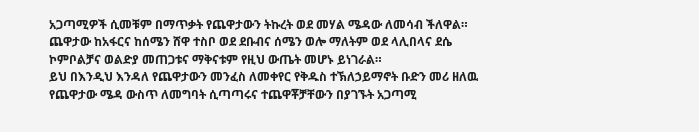አጋጣሚዎች ሲመቹም በማጥቃት የጨዋታውን ትኩረት ወደ መሃል ሜዳው ለመሳብ ችለዋል። ጨዋታው ከአፋርና ከሰሜን ሸዋ ተስቦ ወደ ደቡብና ሰሜን ወሎ ማለትም ወደ ላሊበላና ደሴ ኮምቦልቻና ወልድያ መጠጋቱና ማቅናቱም የዚህ ውጤት መሆኑ ይነገራል።
ይህ በእንዲህ እንዳለ የጨዋታውን መንፈስ ለመቀየር የቅዱስ ተኽለኃይማኖት ቡድን መሪ ዘለዉ የጨዋታው ሜዳ ውስጥ ለመግባት ሲጣጣሩና ተጨዋቾቻቸውን በያገኙት አጋጣሚ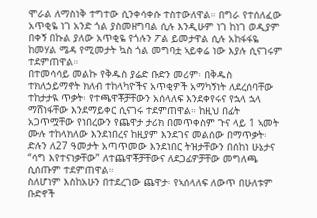ሞራል ለማስነቅ ተግተው ሲንቀሳቀሱ ተስተውለዋል። በግራ የተሰለፈው አጥቂዬ ነገ አንድ ጎል ያስመዘግባል ሲሉ እንዲሁም ነገ ከነገ ወዲያም በቀኝ በኩል ያለው አጥቂዬ የጎሉን ፖል ይመታዋል ሲሉ አከፋፋዬ ከመሃል ሜዳ የሚመታት ኳስ ጎል መግባቷ ኣይቀሬ ነው እያሉ ሲናገሩም ተደምጠዋል።
በተመሳሳይ መልኩ የቅዱስ ያሬድ ቡድን መሪም፡ በቅዱስ ተክለኃይማኖት ክለብ ተከላካዮችና አጥቂዎች አማካኝነት ለደረሰባቸው ተከታታዪ ጥቃት፡ የተጫዋቾቻቸውን አሰላለፍ እንደቀየሩና የኋላ ኋላ ማሸነፋቸው እንደማይቀር ሲናገሩ ተደምጠዋል። ከዚህ በፊት አጋጥሟቸው የነበረውን የጨዋታ ታሪክ በመጥቀስም ጉና ላይ 1 ኣመት ሙሉ ተከላክለው እንደነበረና ከዚያም እንደገና መልሰው በማጥቃት፡ ድሉን ለ27 ዓመታት አጣጥመው እንደነበር ትዝታቸውን በሰከነ ሁኔታና “ሳግ እየተናነቃቸው” ለተጨዋቾቻቸውና ለደጋፊዎቻቸው መግለጫ ሲሰጡም ተደምጠዋል።
ስለሆነም እስከአሁን በተደረገው ጨዋታ፡ የኣሰላለፍ ለውጥ በሁለቱም ቡድኖች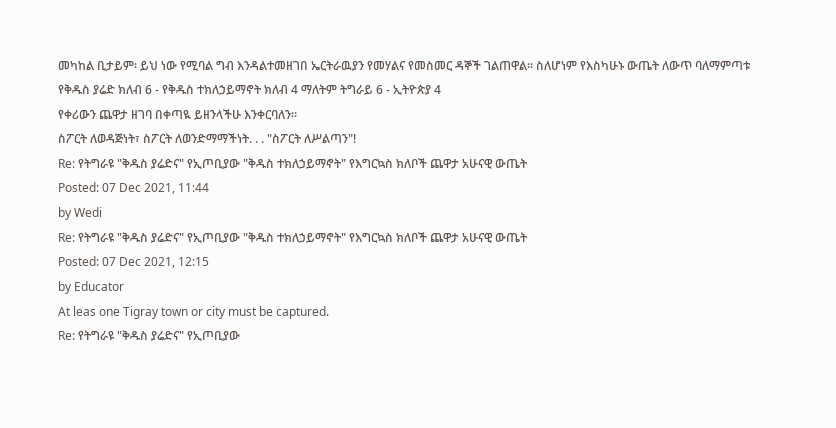መካከል ቢታይም፡ ይህ ነው የሚባል ግብ እንዳልተመዘገበ ኤርትራዉያን የመሃልና የመስመር ዳኞች ገልጠዋል። ስለሆነም የእስካሁኑ ውጤት ለውጥ ባለማምጣቱ
የቅዱስ ያሬድ ክለብ 6 - የቅዱስ ተክለኃይማኖት ክለብ 4 ማለትም ትግራይ 6 - ኢትዮጵያ 4
የቀሪውን ጨዋታ ዘገባ በቀጣዪ ይዘንላችሁ እንቀርባለን።
ስፖርት ለወዳጅነት፣ ስፖርት ለወንድማማችነት. . . "ስፖርት ለሥልጣን"!
Re: የትግራዩ "ቅዱስ ያሬድና" የኢጦቢያው "ቅዱስ ተክለኃይማኖት" የእግርኳስ ክለቦች ጨዋታ አሁናዊ ውጤት
Posted: 07 Dec 2021, 11:44
by Wedi
Re: የትግራዩ "ቅዱስ ያሬድና" የኢጦቢያው "ቅዱስ ተክለኃይማኖት" የእግርኳስ ክለቦች ጨዋታ አሁናዊ ውጤት
Posted: 07 Dec 2021, 12:15
by Educator
At leas one Tigray town or city must be captured.
Re: የትግራዩ "ቅዱስ ያሬድና" የኢጦቢያው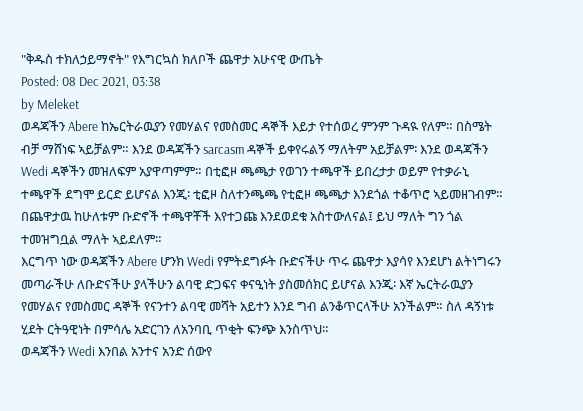"ቅዱስ ተክለኃይማኖት" የእግርኳስ ክለቦች ጨዋታ አሁናዊ ውጤት
Posted: 08 Dec 2021, 03:38
by Meleket
ወዳጃችን Abere ከኤርትራዉያን የመሃልና የመስመር ዳኞች እይታ የተሰወረ ምንም ጉዳዪ የለም። በስሜት ብቻ ማሸነፍ ኣይቻልም። እንደ ወዳጃችን sarcasm ዳኞች ይቀየሩልኝ ማለትም አይቻልም፡ እንደ ወዳጃችን Wedi ዳኞችን መዝለፍም አያዋጣምም። በቲፎዞ ጫጫታ የወገን ተጫዋች ይበረታታ ወይም የተቃራኒ ተጫዋች ደግሞ ይርድ ይሆናል እንጂ፡ ቲፎዞ ስለተንጫጫ የቲፎዞ ጫጫታ እንደጎል ተቆጥሮ ኣይመዘገብም።
በጨዋታዉ ከሁለቱም ቡድኖች ተጫዋቾች እየተጋጩ እንደወደቁ አስተውለናል፤ ይህ ማለት ግን ጎል ተመዝግቧል ማለት ኣይደለም።
እርግጥ ነው ወዳጃችን Abere ሆንክ Wedi የምትደግፉት ቡድናችሁ ጥሩ ጨዋታ እያሳየ እንደሆነ ልትነግሩን መጣራችሁ ለቡድናችሁ ያላችሁን ልባዊ ድጋፍና ቀናዒነት ያስመሰክር ይሆናል እንጂ፡ እኛ ኤርትራዉያን የመሃልና የመስመር ዳኞች የናንተን ልባዊ መሻት አይተን እንደ ግብ ልንቆጥርላችሁ አንችልም። ስለ ዳኝነቱ ሂደት ርትዓዊነት በምሳሌ አድርገን ለአንባቢ ጥቂት ፍንጭ እንስጥህ።
ወዳጃችን Wedi እንበል አንተና አንድ ሰውየ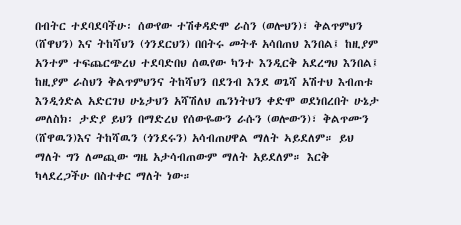በብትር ተደባደባችሁ፡ ሰውየው ተሽቀዳድሞ ራስን (ወሎህን)፣ ቅልጥምህን (ሸዋህን) እና ትከሻህን (ጎንደርህን) በበትሩ መትቶ አሳበጠህ እንበል፤ ከዚያም አንተም ተፍጨርጭረህ ተደባድበህ ሰዉየው ካንተ እንዲርቅ አደረግህ እንበል፤ ከዚያም ራስህን ቅልጥምህንና ትከሻህን በደንብ እንደ ወጌሻ አሽተህ እብጠቱ እንዲጎድል አድርገህ ሁኔታህን አሻሽለህ ጤንነትህን ቀድሞ ወደነበረበት ሁኔታ መለስክ፡ ታድያ ይህን በማድረህ የሰውዬውን ራሱን (ወሎውን)፣ ቅልጥሙን (ሸዋዉን)እና ትከሻዉን (ጎንደሩን) አሳብጠሀዋል ማለት ኣይደለም። ይህ ማለት ግን ለመጪው ግዜ አታሳብጠውም ማለት አይደለም። እርቅ ካላደረጋችሁ በስተቀር ማለት ነው።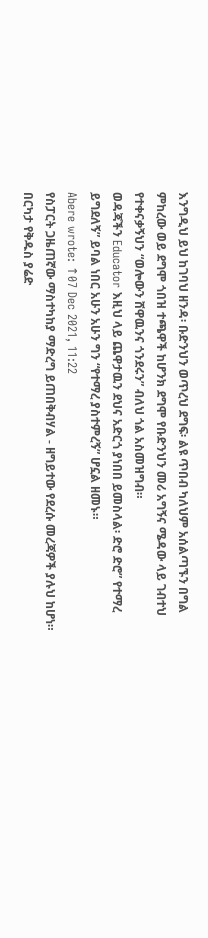እንግዲህ ይህ ከገባህ ዘንዳ፡ ቡድንህን ወጥረህ ደግፍ፡ ልዩ ጥበብ ካለህም አሰልጣኙን በግል ምከረው ወይ ደግሞ ጎበዝ ተጫዋች ከሆንክ ደግሞ የቡድንህን መሪ አግኝና ሜዳው ላይ ገብተህ የተቀናቃኝህን “ወሎውን ሸዋዉንና ጎንደሩን” ብለህ ጎል አስመዝግብ።
ወዳጃችን Educator እዚህ ላይ ጨዋታዉን ደህና አድርጎ ያነበበ ይመስላል፡ ድሮ ድሮ” የተማረ ይግደለኝ” ይባል ነበር አሁን አሁን ግን “የተማረ ያስተምረኝ” ሆኗል ዘመኑ።
Abere wrote: ↑07 Dec 2021, 11:22
የስፓርት ጋዜጠኛው ማስተካከያ ማድረግ ይጠበቅብሃል - ዘግይተው የደረሱ መረጃዎች ያሉህ ከሆነ።
በርካታ የቅዱስ ያሬድ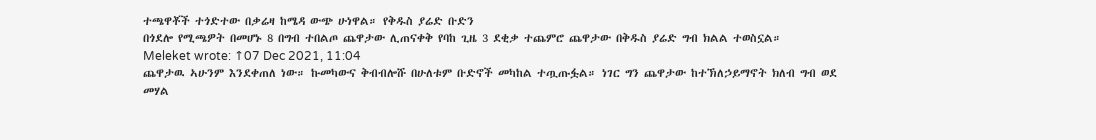ተጫዋቾች ተጎድተው በቃሬዛ ከሜዳ ውጭ ሁነዋል። የቅዱስ ያሬድ ቡድን
በጎደሎ የሚጫዎት በመሆኑ 8 በግብ ተበልጦ ጨዋታው ሊጠናቀቅ የባከ ጊዜ 3 ደቂቃ ተጨምሮ ጨዋታው በቅዱስ ያሬድ ግብ ክልል ተወስኗል።
Meleket wrote: ↑07 Dec 2021, 11:04
ጨዋታዉ ኣሁንም እንደቀጠለ ነው። ኩመካውና ቅብብሎሹ በሁለቱም ቡድኖች መካከል ተጧጡፏል። ነገር ግን ጨዋታው ከተኽለኃይማኖት ክለብ ግብ ወደ መሃል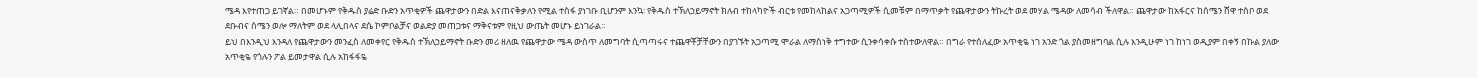ሜዳ እየተጠጋ ይገኛል። በመሆኑም የቅዱስ ያሬድ ቡድን አጥቂዎች ጨዋታውን በድል እናጠናቅቃለን የሚል ተስፋ ያነገቡ ቢሆንም እንኳ፡ የቅዱስ ተኽለኃይማኖት ክለብ ተከላካዮች ብርቱ የመከላከልና አጋጣሚዎች ሲመቹም በማጥቃት የጨዋታውን ትኩረት ወደ መሃል ሜዳው ለመሳብ ችለዋል። ጨዋታው ከአፋርና ከሰሜን ሸዋ ተስቦ ወደ ደቡብና ሰሜን ወሎ ማለትም ወደ ላሊበላና ደሴ ኮምቦልቻና ወልድያ መጠጋቱና ማቅናቱም የዚህ ውጤት መሆኑ ይነገራል።
ይህ በእንዲህ እንዳለ የጨዋታውን መንፈስ ለመቀየር የቅዱስ ተኽለኃይማኖት ቡድን መሪ ዘለዉ የጨዋታው ሜዳ ውስጥ ለመግባት ሲጣጣሩና ተጨዋቾቻቸውን በያገኙት አጋጣሚ ሞራል ለማስነቅ ተግተው ሲንቀሳቀሱ ተስተውለዋል። በግራ የተሰለፈው አጥቂዬ ነገ አንድ ጎል ያስመዘግባል ሲሉ እንዲሁም ነገ ከነገ ወዲያም በቀኝ በኩል ያለው አጥቂዬ የጎሉን ፖል ይመታዋል ሲሉ አከፋፋዬ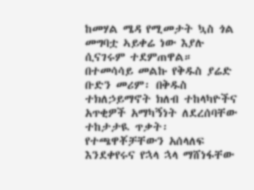ከመሃል ሜዳ የሚመታት ኳስ ጎል መግባቷ ኣይቀሬ ነው እያሉ ሲናገሩም ተደምጠዋል።
በተመሳሳይ መልኩ የቅዱስ ያሬድ ቡድን መሪም፡ በቅዱስ ተክለኃይማኖት ክለብ ተከላካዮችና አጥቂዎች አማካኝነት ለደረሰባቸው ተከታታዪ ጥቃት፡ የተጫዋቾቻቸውን አሰላለፍ እንደቀየሩና የኋላ ኋላ ማሸነፋቸው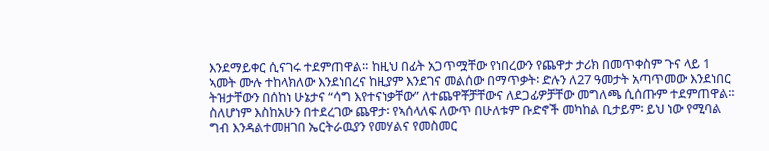እንደማይቀር ሲናገሩ ተደምጠዋል። ከዚህ በፊት አጋጥሟቸው የነበረውን የጨዋታ ታሪክ በመጥቀስም ጉና ላይ 1 ኣመት ሙሉ ተከላክለው እንደነበረና ከዚያም እንደገና መልሰው በማጥቃት፡ ድሉን ለ27 ዓመታት አጣጥመው እንደነበር ትዝታቸውን በሰከነ ሁኔታና “ሳግ እየተናነቃቸው” ለተጨዋቾቻቸውና ለደጋፊዎቻቸው መግለጫ ሲሰጡም ተደምጠዋል።
ስለሆነም እስከአሁን በተደረገው ጨዋታ፡ የኣሰላለፍ ለውጥ በሁለቱም ቡድኖች መካከል ቢታይም፡ ይህ ነው የሚባል ግብ እንዳልተመዘገበ ኤርትራዉያን የመሃልና የመስመር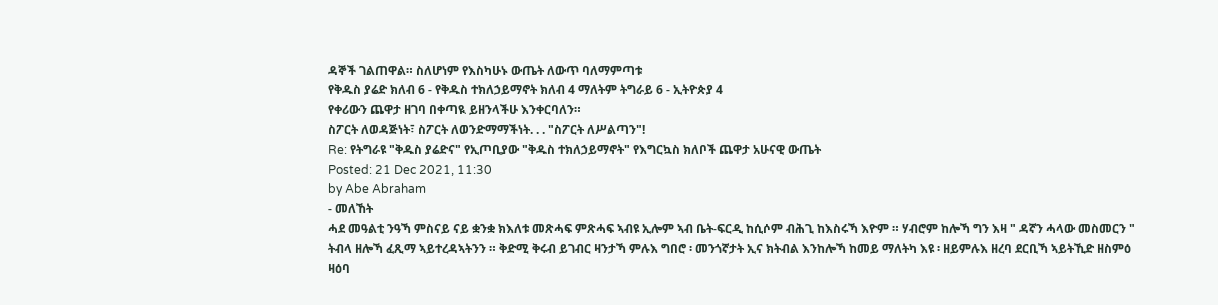ዳኞች ገልጠዋል። ስለሆነም የእስካሁኑ ውጤት ለውጥ ባለማምጣቱ
የቅዱስ ያሬድ ክለብ 6 - የቅዱስ ተክለኃይማኖት ክለብ 4 ማለትም ትግራይ 6 - ኢትዮጵያ 4
የቀሪውን ጨዋታ ዘገባ በቀጣዪ ይዘንላችሁ እንቀርባለን።
ስፖርት ለወዳጅነት፣ ስፖርት ለወንድማማችነት. . . "ስፖርት ለሥልጣን"!
Re: የትግራዩ "ቅዱስ ያሬድና" የኢጦቢያው "ቅዱስ ተክለኃይማኖት" የእግርኳስ ክለቦች ጨዋታ አሁናዊ ውጤት
Posted: 21 Dec 2021, 11:30
by Abe Abraham
- መለኸት
ሓደ መዓልቲ ንዓኻ ምስናይ ናይ ቋንቋ ክእለቱ መጽሓፍ ምጽሓፍ ኣብዩ ኢሎም ኣብ ቤት-ፍርዲ ከሲሶም ብሕጊ ከእስሩኻ እዮም ። ሃብሮም ከሎኻ ግን እዛ " ዳኛን ሓላው መስመርን " ትብላ ዘሎኻ ፈጺማ ኣይተረዳኣትንን ። ቅድሚ ቅሩብ ይገብር ዛንታኻ ምሉእ ግበሮ ፡ መንጎኛታት ኢና ክትብል እንከሎኻ ከመይ ማለትካ እዩ ፡ ዘይምሉእ ዘረባ ደርቢኻ ኣይትኺድ ዘስምዕ ዛዕባ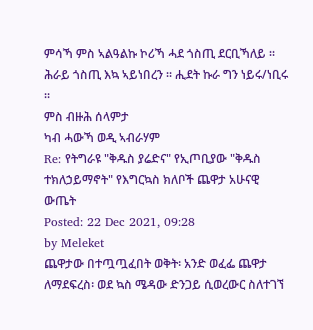ምሳኻ ምስ ኣልዓልኩ ኮሪኻ ሓደ ጎስጢ ደርቢኻለይ ። ሕራይ ጎስጢ እኳ ኣይነበረን ። ሒደት ኩራ ግን ነይሩ/ነቢሩ ።
ምስ ብዙሕ ሰላምታ
ካብ ሓውኻ ወዲ ኣብራሃም
Re: የትግራዩ "ቅዱስ ያሬድና" የኢጦቢያው "ቅዱስ ተክለኃይማኖት" የእግርኳስ ክለቦች ጨዋታ አሁናዊ ውጤት
Posted: 22 Dec 2021, 09:28
by Meleket
ጨዋታው በተጧጧፈበት ወቅት፡ አንድ ወፈፌ ጨዋታ ለማደፍረስ፡ ወደ ኳስ ሜዳው ድንጋይ ሲወረውር ስለተገኘ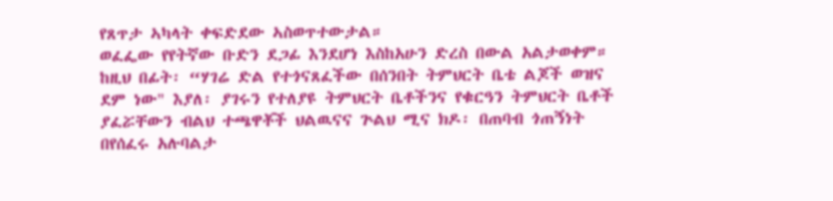የጸጥታ ኣካላት ቀፍድደው ኣስወጥተውታል።
ወፈፌው የየትኛው ቡድን ደጋፊ እንደሆነ እስከአሁን ድረስ በውል አልታወቀም። ከዚህ በፊት፡ “ሃገሬ ድል የተጎናጸፈችው በሰንበት ትምህርት ቤቴ ልጆች ወዝና ደም ነው" እያለ፡ ያገሩን የተለያዩ ትምህርት ቤቶችንና የቁርዓን ትምህርት ቤቶች ያፈሯቸውን ብልህ ተጫዋቾች ህልዉናና ጕልህ ሚና ክዶ፡ በጠባብ ጎጠኝነት በየሰፈሩ አሉባልታ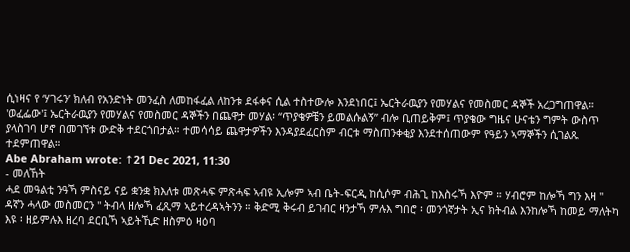ሲነዛና የ ‘ሃገሩን’ ክለብ የአንድነት መንፈስ ለመከፋፈል ለከንቱ ደፋቀና ሲል ተስተውሎ እንደነበር፤ ኤርትራዉያን የመሃልና የመስመር ዳኞች አረጋግጠዋል።
'ወፈፌው'፤ ኤርትራዉያን የመሃልና የመስመር ዳኞችን በጨዋታ መሃል፡ “ጥያቄዎቼን ይመልሱልኝ” ብሎ ቢጠይቅም፤ ጥያቄው ግዜና ሁናቴን ግምት ውስጥ ያላስገባ ሆኖ በመገኘቱ ውድቅ ተደርጎበታል። ተመሳሳይ ጨዋታዎችን እንዳያደፈርስም ብርቱ ማስጠንቀቂያ እንደተሰጠውም የዓይን ኣማኞችን ሲገልጹ ተደምጠዋል።
Abe Abraham wrote: ↑21 Dec 2021, 11:30
- መለኸት
ሓደ መዓልቲ ንዓኻ ምስናይ ናይ ቋንቋ ክእለቱ መጽሓፍ ምጽሓፍ ኣብዩ ኢሎም ኣብ ቤት-ፍርዲ ከሲሶም ብሕጊ ከእስሩኻ እዮም ። ሃብሮም ከሎኻ ግን እዛ " ዳኛን ሓላው መስመርን " ትብላ ዘሎኻ ፈጺማ ኣይተረዳኣትንን ። ቅድሚ ቅሩብ ይገብር ዛንታኻ ምሉእ ግበሮ ፡ መንጎኛታት ኢና ክትብል እንከሎኻ ከመይ ማለትካ እዩ ፡ ዘይምሉእ ዘረባ ደርቢኻ ኣይትኺድ ዘስምዕ ዛዕባ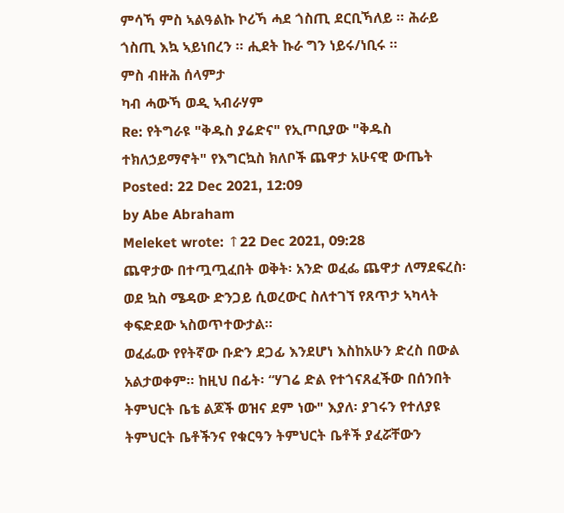ምሳኻ ምስ ኣልዓልኩ ኮሪኻ ሓደ ጎስጢ ደርቢኻለይ ። ሕራይ ጎስጢ እኳ ኣይነበረን ። ሒደት ኩራ ግን ነይሩ/ነቢሩ ።
ምስ ብዙሕ ሰላምታ
ካብ ሓውኻ ወዲ ኣብራሃም
Re: የትግራዩ "ቅዱስ ያሬድና" የኢጦቢያው "ቅዱስ ተክለኃይማኖት" የእግርኳስ ክለቦች ጨዋታ አሁናዊ ውጤት
Posted: 22 Dec 2021, 12:09
by Abe Abraham
Meleket wrote: ↑22 Dec 2021, 09:28
ጨዋታው በተጧጧፈበት ወቅት፡ አንድ ወፈፌ ጨዋታ ለማደፍረስ፡ ወደ ኳስ ሜዳው ድንጋይ ሲወረውር ስለተገኘ የጸጥታ ኣካላት ቀፍድደው ኣስወጥተውታል።
ወፈፌው የየትኛው ቡድን ደጋፊ እንደሆነ እስከአሁን ድረስ በውል አልታወቀም። ከዚህ በፊት፡ “ሃገሬ ድል የተጎናጸፈችው በሰንበት ትምህርት ቤቴ ልጆች ወዝና ደም ነው" እያለ፡ ያገሩን የተለያዩ ትምህርት ቤቶችንና የቁርዓን ትምህርት ቤቶች ያፈሯቸውን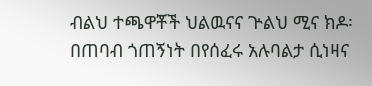ብልህ ተጫዋቾች ህልዉናና ጕልህ ሚና ክዶ፡ በጠባብ ጎጠኝነት በየሰፈሩ አሉባልታ ሲነዛና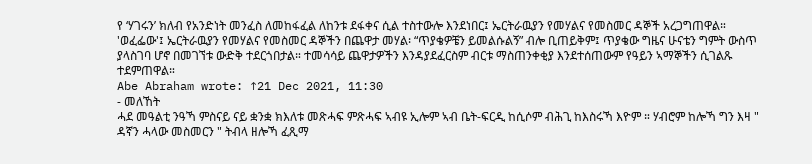የ ‘ሃገሩን’ ክለብ የአንድነት መንፈስ ለመከፋፈል ለከንቱ ደፋቀና ሲል ተስተውሎ እንደነበር፤ ኤርትራዉያን የመሃልና የመስመር ዳኞች አረጋግጠዋል።
'ወፈፌው'፤ ኤርትራዉያን የመሃልና የመስመር ዳኞችን በጨዋታ መሃል፡ “ጥያቄዎቼን ይመልሱልኝ” ብሎ ቢጠይቅም፤ ጥያቄው ግዜና ሁናቴን ግምት ውስጥ ያላስገባ ሆኖ በመገኘቱ ውድቅ ተደርጎበታል። ተመሳሳይ ጨዋታዎችን እንዳያደፈርስም ብርቱ ማስጠንቀቂያ እንደተሰጠውም የዓይን ኣማኞችን ሲገልጹ ተደምጠዋል።
Abe Abraham wrote: ↑21 Dec 2021, 11:30
- መለኸት
ሓደ መዓልቲ ንዓኻ ምስናይ ናይ ቋንቋ ክእለቱ መጽሓፍ ምጽሓፍ ኣብዩ ኢሎም ኣብ ቤት-ፍርዲ ከሲሶም ብሕጊ ከእስሩኻ እዮም ። ሃብሮም ከሎኻ ግን እዛ " ዳኛን ሓላው መስመርን " ትብላ ዘሎኻ ፈጺማ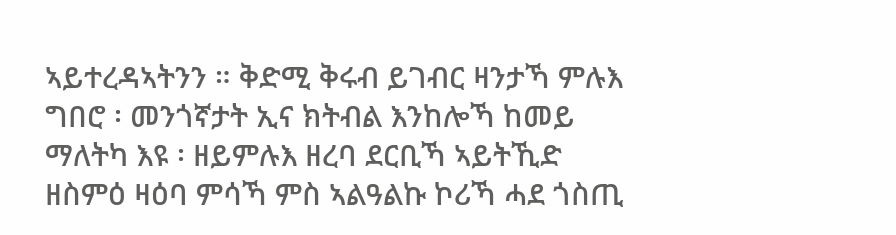ኣይተረዳኣትንን ። ቅድሚ ቅሩብ ይገብር ዛንታኻ ምሉእ ግበሮ ፡ መንጎኛታት ኢና ክትብል እንከሎኻ ከመይ ማለትካ እዩ ፡ ዘይምሉእ ዘረባ ደርቢኻ ኣይትኺድ ዘስምዕ ዛዕባ ምሳኻ ምስ ኣልዓልኩ ኮሪኻ ሓደ ጎስጢ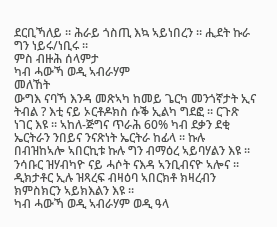ደርቢኻለይ ። ሕራይ ጎስጢ እኳ ኣይነበረን ። ሒደት ኩራ ግን ነይሩ/ነቢሩ ።
ምስ ብዙሕ ሰላምታ
ካብ ሓውኻ ወዲ ኣብራሃም
መለኸት
ውግእ ናባኻ እንዳ መጽኣካ ከመይ ጌርካ መንጎኛታት ኢና ትብል ? እቲ ናይ ኦርቶዶክስ ሱቕ ኢልካ ግደፎ ። ርጉጽ ነገር እዩ ። ኣከለ-ጅግና ጥራሕ 60% ካብ ደቃን ደቂ ኤርትራን ንበይና ንናጽነት ኤርትራ ከፊላ ። ኩሉ በብዝከኣሎ ኣበርኪቱ ኩሉ ግን ብማዕረ ኣይባሃልን እዩ ። ንሳቡር ዝሃብካዮ ናይ ሓሶት ናእዳ ኣንቢብናዮ ኣሎና ። ዲክታቶር ኢሉ ዝጻረፍ ብዛዕባ ኣበርክቶ ክዛረብን ክምስክርን ኣይክእልን እዩ ።
ካብ ሓውኻ ወዲ ኣብራሃም ወዲ ዓላ